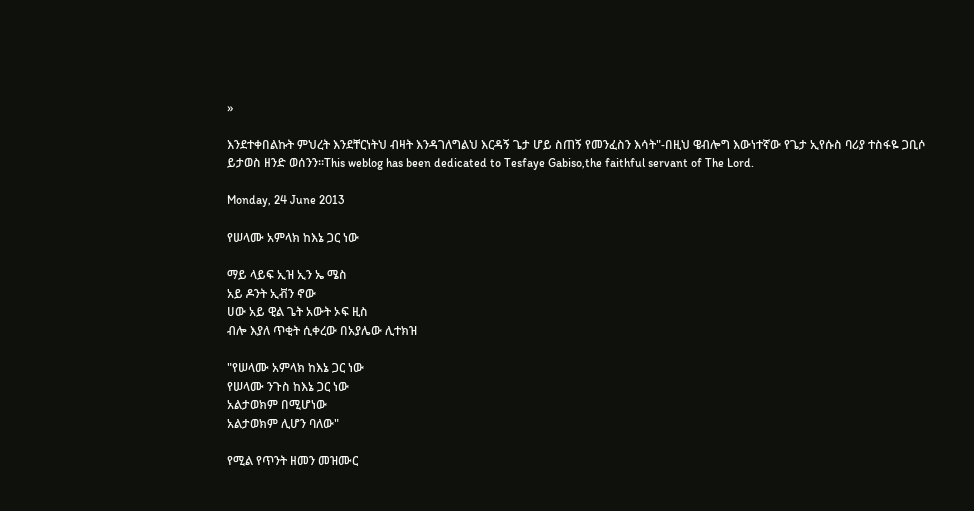»

እንደተቀበልኩት ምህረት እንደቸርነትህ ብዛት እንዳገለግልህ እርዳኝ ጌታ ሆይ ስጠኝ የመንፈስን እሳት"-በዚህ ዌብሎግ እውነተኛው የጌታ ኢየሱስ ባሪያ ተስፋዬ ጋቢሶ ይታወስ ዘንድ ወሰንን።This weblog has been dedicated to Tesfaye Gabiso,the faithful servant of The Lord.

Monday, 24 June 2013

የሠላሙ አምላክ ከእኔ ጋር ነው

ማይ ላይፍ ኢዝ ኢን ኤ ሜስ
አይ ዶንት ኢቭን ኖው
ሀው አይ ዊል ጌት አውት ኦፍ ዚስ
ብሎ እያለ ጥቂት ሲቀረው በአያሌው ሊተክዝ

"የሠላሙ አምላክ ከእኔ ጋር ነው
የሠላሙ ንጉስ ከእኔ ጋር ነው
አልታወክም በሚሆነው
አልታወክም ሊሆን ባለው"

የሚል የጥንት ዘመን መዝሙር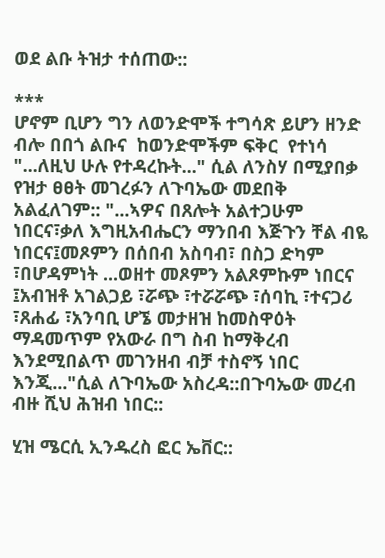ወደ ልቡ ትዝታ ተሰጠው::

***
ሆኖም ቢሆን ግን ለወንድሞች ተግሳጽ ይሆን ዘንድ ብሎ በበጎ ልቡና  ከወንድሞችም ፍቅር  የተነሳ "...ለዚህ ሁሉ የተዳረኩት..." ሲል ለንስሃ በሚያበቃ የዝታ ፀፀት መገረፉን ለጉባኤው መደበቅ አልፈለገም:: "...ኣዎና በጸሎት አልተጋሁም ነበርና፣ቃለ እግዚአብሔርን ማንበብ እጅጉን ቸል ብዬ ነበርና፤መጾምን በሰበብ አስባብ፣ በስጋ ድካም ፣በሆዳምነት ...ወዘተ መጾምን አልጾምኩም ነበርና ፤አብዝቶ አገልጋይ ፣ሯጭ ፣ተሯሯጭ ፣ሰባኪ ፣ተናጋሪ ፣ጸሐፊ ፣አንባቢ ሆኜ መታዘዝ ከመስዋዕት ማዳመጥም የአውራ በግ ስብ ከማቅረብ እንደሚበልጥ መገንዘብ ብቻ ተስኖኝ ነበር እንጂ..."ሲል ለጉባኤው አስረዳ::በጉባኤው መረብ ብዙ ሺህ ሕዝብ ነበር::

ሂዝ ሜርሲ ኢንዱረስ ፎር ኤቨር::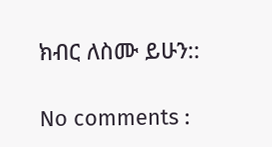ክብር ለስሙ ይሁን::

No comments :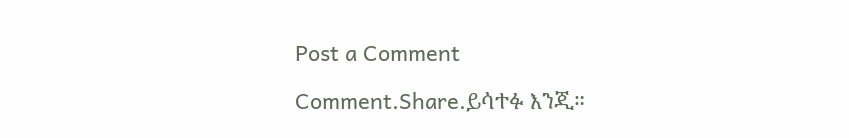Post a Comment

Comment.Share.ይሳተፉ እንጂ።